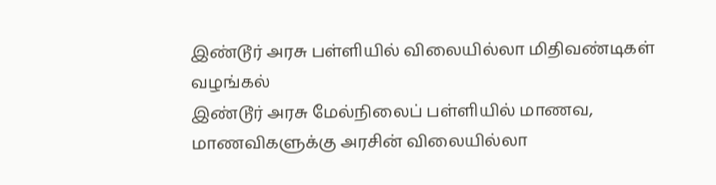இண்டூர் அரசு பள்ளியில் விலையில்லா மிதிவண்டிகள் வழங்கல்
இண்டூர் அரசு மேல்நிலைப் பள்ளியில் மாணவ, மாணவிகளுக்கு அரசின் விலையில்லா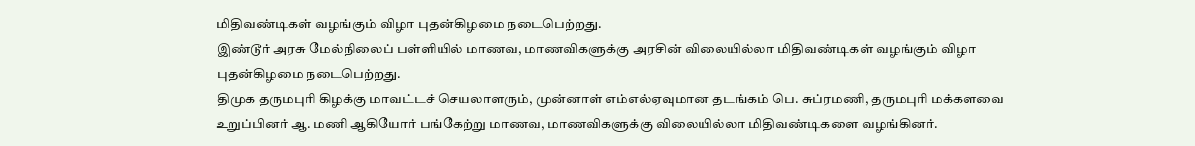மிதிவண்டிகள் வழங்கும் விழா புதன்கிழமை நடைபெற்றது.
இண்டூர் அரசு மேல்நிலைப் பள்ளியில் மாணவ, மாணவிகளுக்கு அரசின் விலையில்லா மிதிவண்டிகள் வழங்கும் விழா புதன்கிழமை நடைபெற்றது.
திமுக தருமபுரி கிழக்கு மாவட்டச் செயலாளரும், முன்னாள் எம்எல்ஏவுமான தடங்கம் பெ. சுப்ரமணி, தருமபுரி மக்களவை உறுப்பினர் ஆ. மணி ஆகியோர் பங்கேற்று மாணவ, மாணவிகளுக்கு விலையில்லா மிதிவண்டிகளை வழங்கினர்.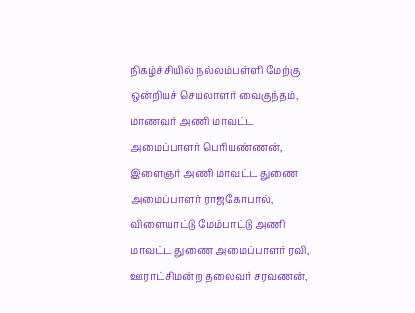நிகழ்ச்சியில் நல்லம்பள்ளி மேற்கு ஒன்றியச் செயலாளர் வைகுந்தம், மாணவர் அணி மாவட்ட அமைப்பாளர் பெரியண்ணன், இளைஞர் அணி மாவட்ட துணை அமைப்பாளர் ராஜகோபால், விளையாட்டு மேம்பாட்டு அணி மாவட்ட துணை அமைப்பாளர் ரவி, ஊராட்சிமன்ற தலைவர் சரவணன்,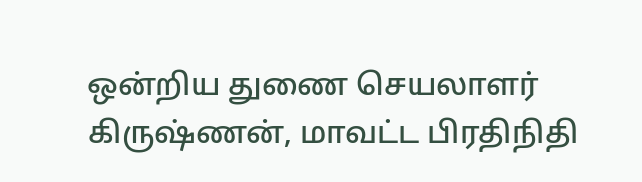ஒன்றிய துணை செயலாளர் கிருஷ்ணன், மாவட்ட பிரதிநிதி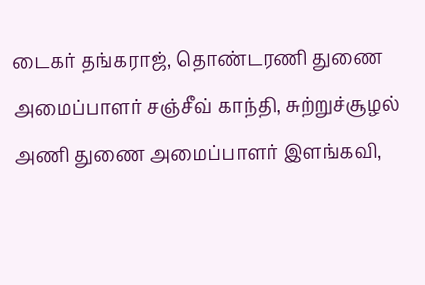டைகர் தங்கராஜ், தொண்டரணி துணை அமைப்பாளர் சஞ்சீவ் காந்தி, சுற்றுச்சூழல் அணி துணை அமைப்பாளர் இளங்கவி,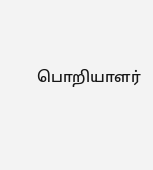பொறியாளர்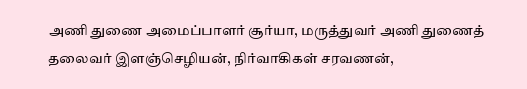அணி துணை அமைப்பாளர் சூர்யா, மருத்துவர் அணி துணைத் தலைவர் இளஞ்செழியன், நிர்வாகிகள் சரவணன்,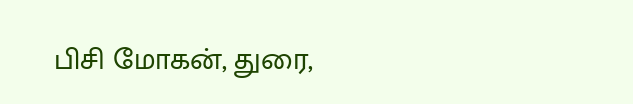பிசி மோகன், துரை,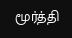மூர்த்தி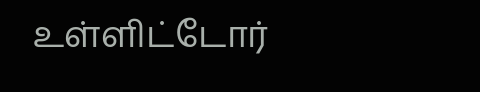உள்ளிட்டோர்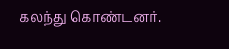கலந்து கொண்டனர்.